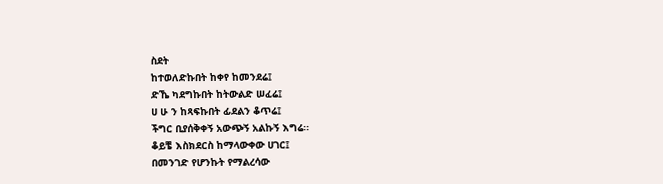ስደት
ከተወለድኩበት ከቀየ ከመንደሬ፤
ድኼ ካደግኩበት ከትውልድ ሠፈሬ፤
ሀ ሁ ን ከጻፍኩበት ፊደልን ቆጥሬ፤
ችግር ቢያሰቅቀኝ አውጭኝ አልኩኝ እግሬ፡፡
ቆይቼ እስክደርስ ከማላውቀው ሀገር፤
በመንገድ የሆንኩት የማልረሳው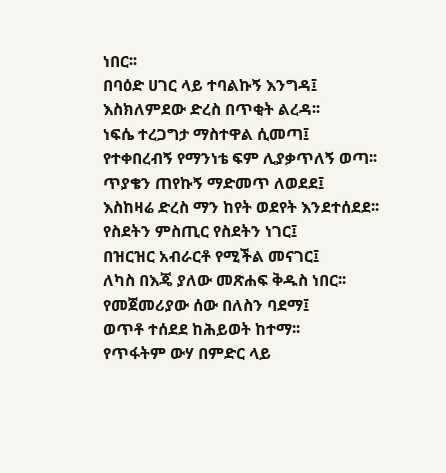ነበር፡፡
በባዕድ ሀገር ላይ ተባልኩኝ እንግዳ፤
እስክለምደው ድረስ በጥቂት ልረዳ፡፡
ነፍሴ ተረጋግታ ማስተዋል ሲመጣ፤
የተቀበረብኝ የማንነቴ ፍም ሊያቃጥለኝ ወጣ፡፡
ጥያቄን ጠየኩኝ ማድመጥ ለወደደ፤
እስከዛሬ ድረስ ማን ከየት ወደየት እንደተሰደደ፡፡
የስደትን ምስጢር የስደትን ነገር፤
በዝርዝር አብራርቶ የሚችል መናገር፤
ለካስ በእጄ ያለው መጽሐፍ ቅዱስ ነበር፡፡
የመጀመሪያው ሰው በለስን ባደማ፤
ወጥቶ ተሰደደ ከሕይወት ከተማ፡፡
የጥፋትም ውሃ በምድር ላይ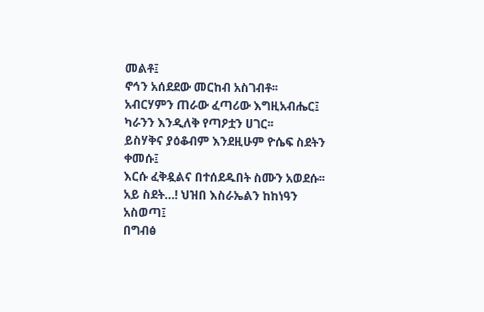መልቶ፤
ኖኅን አሰደደው መርከብ አስገብቶ፡፡
አብርሃምን ጠራው ፈጣሪው እግዚአብሔር፤
ካራንን እንዲለቅ የጣዖቷን ሀገር፡፡
ይስሃቅና ያዕቆብም እንደዚሁም ዮሴፍ ስደትን ቀመሱ፤
እርሱ ፈቅዷልና በተሰደዱበት ስሙን አወደሱ፡፡
አይ ስደት…! ህዝበ እስራኤልን ከከነዓን አስወጣ፤
በግብፅ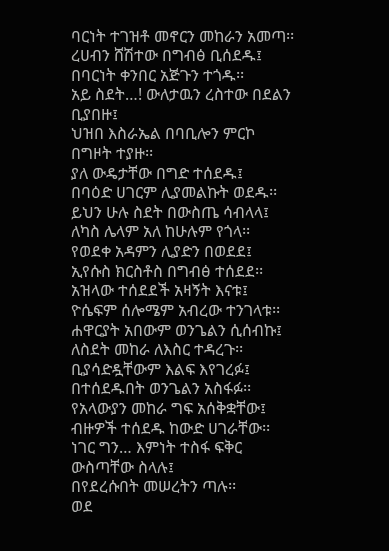ባርነት ተገዝቶ መኖርን መከራን አመጣ፡፡
ረሀብን ሸሽተው በግብፅ ቢሰደዱ፤
በባርነት ቀንበር አጅጉን ተጎዱ፡፡
አይ ስደት…! ውለታዉን ረስተው በደልን ቢያበዙ፤
ህዝበ እስራኤል በባቢሎን ምርኮ በግዞት ተያዙ፡፡
ያለ ውዴታቸው በግድ ተሰደዱ፤
በባዕድ ሀገርም ሊያመልኩት ወደዱ፡፡
ይህን ሁሉ ስደት በውስጤ ሳብላላ፤
ለካስ ሌላም አለ ከሁሉም የጎላ፡፡
የወደቀ አዳምን ሊያድን በወደደ፤
ኢየሱስ ክርስቶስ በግብፅ ተሰደደ፡፡
አዝላው ተሰደደች አዛኝት እናቱ፤
ዮሴፍም ሰሎሜም አብረው ተንገላቱ፡፡
ሐዋርያት አበውም ወንጌልን ሲሰብኩ፤
ለስደት መከራ ለእስር ተዳረጉ፡፡
ቢያሳድዷቸውም እልፍ እየገረፉ፤
በተሰደዱበት ወንጌልን አስፋፉ፡፡
የአላውያን መከራ ግፍ አሰቅቋቸው፤
ብዙዎች ተሰደዱ ከውድ ሀገራቸው፡፡
ነገር ግን… እምነት ተስፋ ፍቅር ውስጣቸው ስላሉ፤
በየደረሱበት መሠረትን ጣሉ፡፡
ወደ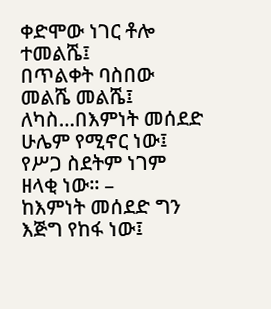ቀድሞው ነገር ቶሎ ተመልሼ፤
በጥልቀት ባስበው መልሼ መልሼ፤
ለካስ…በእምነት መሰደድ ሁሌም የሚኖር ነው፤
የሥጋ ስደትም ነገም ዘላቂ ነው፡፡ –
ከእምነት መሰደድ ግን እጅግ የከፋ ነው፤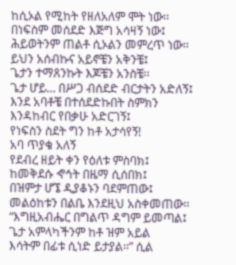ከሲኦል የሚከት የዘለአለም ሞት ነው፡፡
በነፍስም መሰደድ እጅግ አሳዛኝ ነው፤
ሕይወትንም ጠልቶ ሲኦልን መምረጥ ነው፡፡
ይህን አሰብኩና አይኖቼን አቅንቼ፤
ጌታን ተማጸንኩት እጆቼን አንስቼ፡፡
ጌታ ሆይ… በሥጋ ብሰደድ ብርታትን አድለኝ፤
እንደ አባቶቼ በተሰደድኩበት ስምክን እንዳከብር የበቃሁ አድርገኝ፤
የነፍስን ስደት ግን ከቶ አታሳየኝ!
አባ ጥያቄ አለኝ
የደብረ ዘይት ቀን የዕለቱ ምስባክ፤
ከመቅደሱ ኆኅት በዜማ ሲሰበክ፤
በዝምታ ሆኜ ዲያቆኑን ባደምጠው፤
መልዕከቱን በልቤ እንደዚህ አስቀመጠው፡፡
“እግዚአብሔር በግልጥ ዳግም ይመጣል፤
ጌታ አምላካችንም ከቶ ዝም አይል
እሳትም በፊቱ ሲነድ ይታያል፡፡” ሲል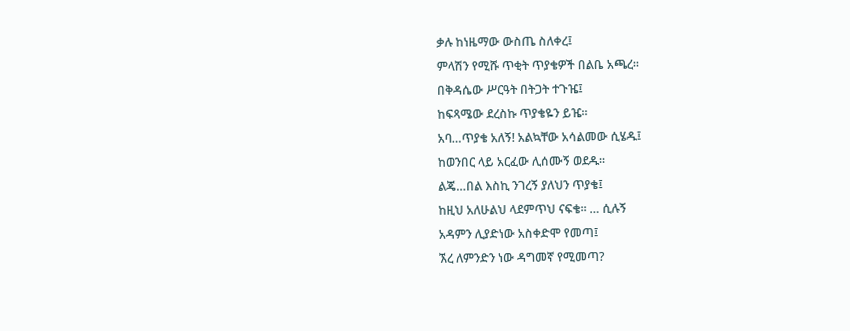ቃሉ ከነዜማው ውስጤ ስለቀረ፤
ምላሽን የሚሹ ጥቂት ጥያቄዎች በልቤ አጫረ፡፡
በቅዳሴው ሥርዓት በትጋት ተጉዤ፤
ከፍጻሜው ደረስኩ ጥያቄዬን ይዤ፡፡
አባ…ጥያቄ አለኝ! አልኳቸው አሳልመው ሲሄዱ፤
ከወንበር ላይ አርፈው ሊሰሙኝ ወደዱ፡፡
ልጄ…በል እስኪ ንገረኝ ያለህን ጥያቄ፤
ከዚህ አለሁልህ ላደምጥህ ናፍቄ፡፡ … ሲሉኝ
አዳምን ሊያድነው አስቀድሞ የመጣ፤
ኧረ ለምንድን ነው ዳግመኛ የሚመጣ?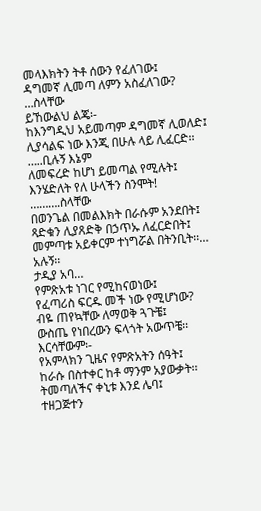መላእክትን ትቶ ሰውን የፈለገው፤
ዳግመኛ ሊመጣ ለምን አስፈለገው? …ስላቸው
ይኸውልህ ልጄ፡-
ከእንግዲህ አይመጣም ዳግመኛ ሊወለድ፤
ሊያሳልፍ ነው እንጂ በሁሉ ላይ ሊፈርድ፡፡ …..ቢሉኝ እኔም
ለመፍረድ ከሆነ ይመጣል የሚሉት፤
እንሄድለት የለ ሁላችን ስንሞት! ……….ስላቸው
በወንጌል በመልእክት በራሱም አንደበት፤
ጻድቁን ሊያጸድቅ በኃጥኡ ለፈርድበት፤
መምጣቱ አይቀርም ተነግሯል በትንቢት፡፡… አሉኝ፡፡
ታዲያ አባ…
የምጽአቱ ነገር የሚከናወነው፤
የፈጣሪስ ፍርዱ መች ነው የሚሆነው?
ብዬ ጠየኳቸው ለማወቅ ጓጉቼ፤
ውስጤ የነበረውን ፍላጎት አውጥቼ፡፡
እርሳቸውም፡-
የአምላክን ጊዜና የምጽአትን ሰዓት፤
ከራሱ በስተቀር ከቶ ማንም አያውቃት፡፡
ትመጣለችና ቀኒቱ እንደ ሌባ፤
ተዘጋጅተን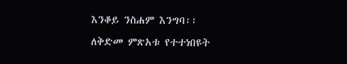እንቆይ ንስሐም እንግባ፡፡
ለቅድመ ምጽአቱ የተተነበዩት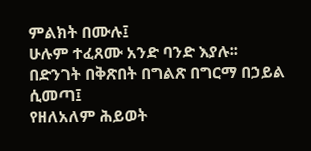ምልክት በሙሉ፤
ሁሉም ተፈጸሙ አንድ ባንድ እያሉ፡፡
በድንገት በቅጽበት በግልጽ በግርማ በኃይል ሲመጣ፤
የዘለአለም ሕይወት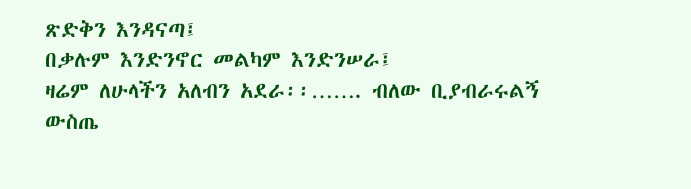ጽድቅን እንዳናጣ፤
በቃሉም እንድንኖር መልካም እንድንሠራ፤
ዛሬም ለሁላችን አለብን አደራ፡፡……. ብለው ቢያብራሩልኝ
ውስጤ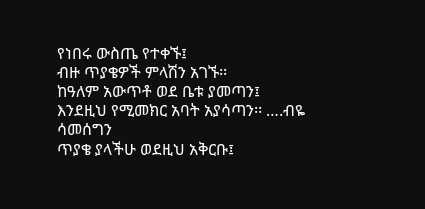የነበሩ ውስጤ የተቀኙ፤
ብዙ ጥያቄዎች ምላሽን አገኙ፡፡
ከዓለም አውጥቶ ወደ ቤቱ ያመጣን፤
እንደዚህ የሚመክር አባት አያሳጣን፡፡ ….ብዬ ሳመሰግን
ጥያቄ ያላችሁ ወደዚህ አቅርቡ፤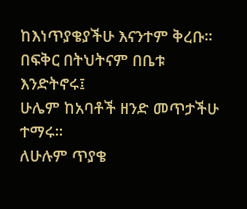ከእነጥያቄያችሁ እናንተም ቅረቡ፡፡
በፍቅር በትህትናም በቤቱ እንድትኖሩ፤
ሁሌም ከአባቶች ዘንድ መጥታችሁ ተማሩ፡፡
ለሁሉም ጥያቄ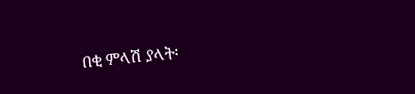በቂ ምላሽ ያላት፡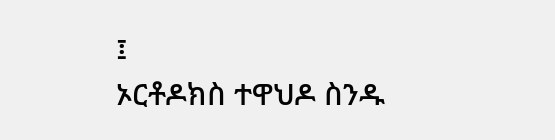፤
ኦርቶዶክስ ተዋህዶ ስንዱ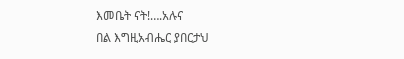እመቤት ናት!….አሉና
በል እግዚአብሔር ያበርታህ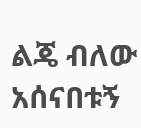ልጄ ብለው አሰናበቱኝ